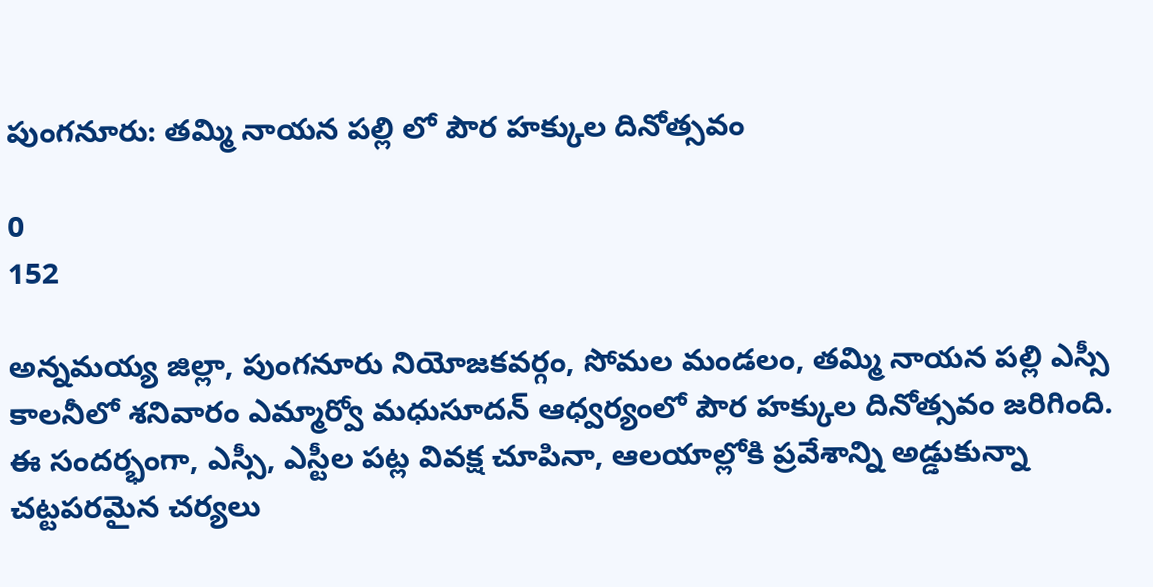పుంగనూరు: తమ్మి నాయన పల్లి లో పౌర హక్కుల దినోత్సవం

0
152

అన్నమయ్య జిల్లా, పుంగనూరు నియోజకవర్గం, సోమల మండలం, తమ్మి నాయన పల్లి ఎస్సీ కాలనీలో శనివారం ఎమ్మార్వో మధుసూదన్ ఆధ్వర్యంలో పౌర హక్కుల దినోత్సవం జరిగింది. ఈ సందర్భంగా, ఎస్సీ, ఎస్టీల పట్ల వివక్ష చూపినా, ఆలయాల్లోకి ప్రవేశాన్ని అడ్డుకున్నా చట్టపరమైన చర్యలు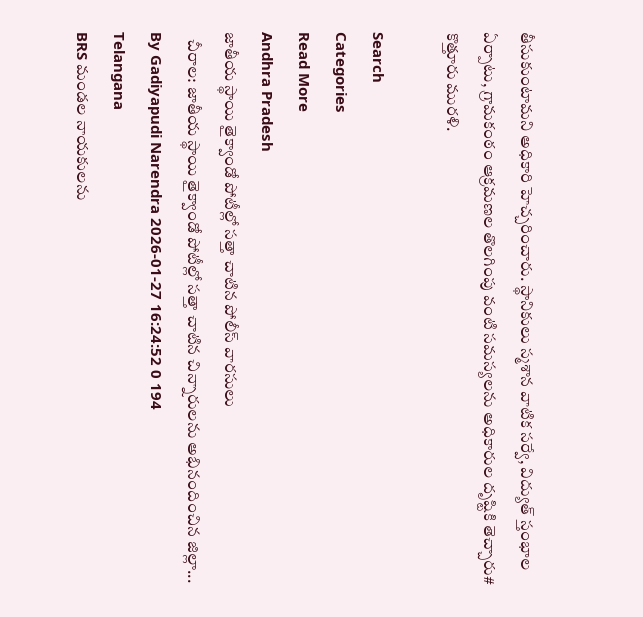తీసుకుంటామని అధికారి హెచ్చరించారు. స్థానికులు స్మశాన వాటిక సర్వే, విద్యుత్ స్తంభాల ఏర్పాటు, గ్రామకంఠం ఆక్రమణల తొలగింపు వంటి సమస్యలను అధికారుల దృష్టికి తెచ్చారు# కొత్తూరు మురళి.

Search
Categories
Read More
Andhra Pradesh
జాతీయ స్థాయి తైక్వాండో పోటీల్లో సత్తా చాటిన పోలీస్ వారసులు
  చీరాల: జాతీయ స్థాయి తైక్వాండో పోటీల్లో సత్తా చాటిన చిన్నారులను అభినందించిన జిల్లా...
By Gadiyapudi Narendra 2026-01-27 16:24:52 0 194
Telangana
BRS మండల నాయకులను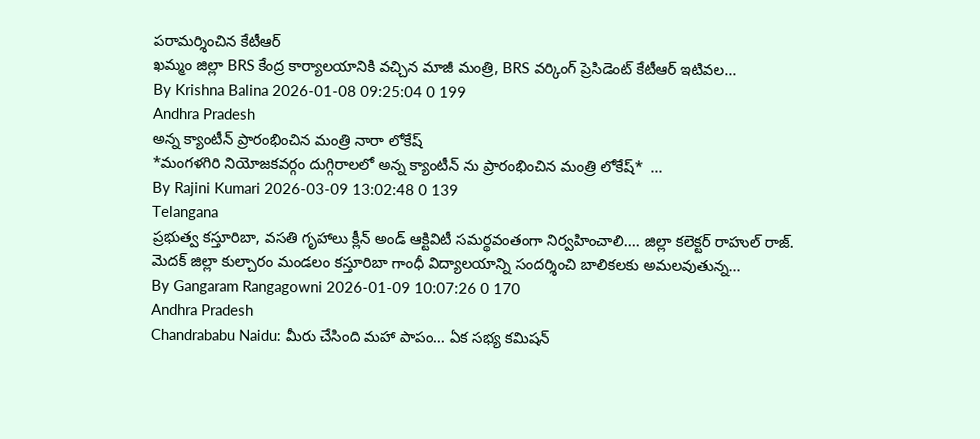పరామర్శించిన కేటీఆర్
ఖమ్మం జిల్లా BRS కేంద్ర కార్యాలయానికి వచ్చిన మాజీ మంత్రి, BRS వర్కింగ్ ప్రెసిడెంట్ కేటీఆర్ ఇటివల...
By Krishna Balina 2026-01-08 09:25:04 0 199
Andhra Pradesh
అన్న క్యాంటీన్ ప్రారంభించిన మంత్రి నారా లోకేష్
*మంగళగిరి నియోజకవర్గం దుగ్గిరాలలో అన్న క్యాంటీన్ ను ప్రారంభించిన మంత్రి లోకేష్*  ...
By Rajini Kumari 2026-03-09 13:02:48 0 139
Telangana
ప్రభుత్వ కస్తూరిబా, వసతి గృహాలు క్లీన్ అండ్ ఆక్టివిటీ సమర్థవంతంగా నిర్వహించాలి.... జిల్లా కలెక్టర్ రాహుల్ రాజ్.
మెదక్ జిల్లా కుల్చారం మండలం కస్తూరిబా గాంధీ విద్యాలయాన్ని సందర్శించి బాలికలకు అమలవుతున్న...
By Gangaram Rangagowni 2026-01-09 10:07:26 0 170
Andhra Pradesh
Chandrababu Naidu: మీరు చేసింది మహా పాపం... ఏక సభ్య కమిషన్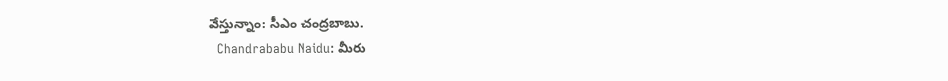వేస్తున్నాం: సీఎం చంద్రబాబు.
  Chandrababu Naidu: మీరు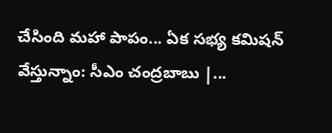చేసింది మహా పాపం... ఏక సభ్య కమిషన్ వేస్తున్నాం: సీఎం చంద్రబాబు |...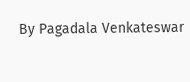By Pagadala Venkateswar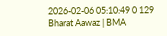2026-02-06 05:10:49 0 129
Bharat Aawaz | BMA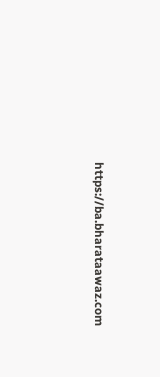https://ba.bharataawaz.com